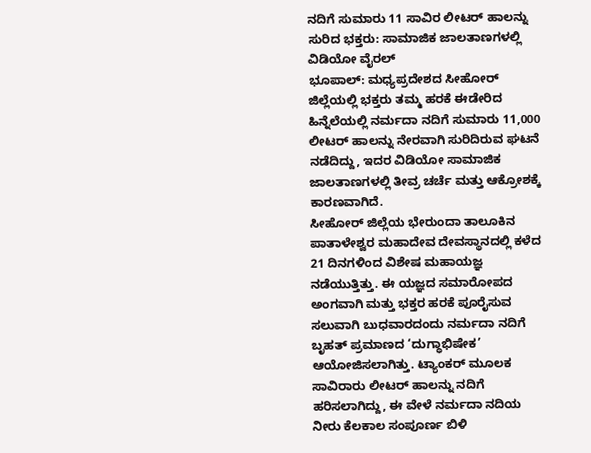ನದಿಗೆ ಸುಮಾರು 11 ಸಾವಿರ ಲೀಟರ್ ಹಾಲನ್ನು ಸುರಿದ ಭಕ್ತರು: ಸಾಮಾಜಿಕ ಜಾಲತಾಣಗಳಲ್ಲಿ ವಿಡಿಯೋ ವೈರಲ್
ಭೂಪಾಲ್: ಮಧ್ಯಪ್ರದೇಶದ ಸೀಹೋರ್ ಜಿಲ್ಲೆಯಲ್ಲಿ ಭಕ್ತರು ತಮ್ಮ ಹರಕೆ ಈಡೇರಿದ ಹಿನ್ನೆಲೆಯಲ್ಲಿ ನರ್ಮದಾ ನದಿಗೆ ಸುಮಾರು 11,000 ಲೀಟರ್ ಹಾಲನ್ನು ನೇರವಾಗಿ ಸುರಿದಿರುವ ಘಟನೆ ನಡೆದಿದ್ದು, ಇದರ ವಿಡಿಯೋ ಸಾಮಾಜಿಕ ಜಾಲತಾಣಗಳಲ್ಲಿ ತೀವ್ರ ಚರ್ಚೆ ಮತ್ತು ಆಕ್ರೋಶಕ್ಕೆ ಕಾರಣವಾಗಿದೆ.
ಸೀಹೋರ್ ಜಿಲ್ಲೆಯ ಭೇರುಂದಾ ತಾಲೂಕಿನ ಪಾತಾಳೇಶ್ವರ ಮಹಾದೇವ ದೇವಸ್ಥಾನದಲ್ಲಿ ಕಳೆದ 21 ದಿನಗಳಿಂದ ವಿಶೇಷ ಮಹಾಯಜ್ಞ ನಡೆಯುತ್ತಿತ್ತು. ಈ ಯಜ್ಞದ ಸಮಾರೋಪದ ಅಂಗವಾಗಿ ಮತ್ತು ಭಕ್ತರ ಹರಕೆ ಪೂರೈಸುವ ಸಲುವಾಗಿ ಬುಧವಾರದಂದು ನರ್ಮದಾ ನದಿಗೆ ಬೃಹತ್ ಪ್ರಮಾಣದ ‘ದುಗ್ಧಾಭಿಷೇಕ’ ಆಯೋಜಿಸಲಾಗಿತ್ತು. ಟ್ಯಾಂಕರ್ ಮೂಲಕ ಸಾವಿರಾರು ಲೀಟರ್ ಹಾಲನ್ನು ನದಿಗೆ ಹರಿಸಲಾಗಿದ್ದು, ಈ ವೇಳೆ ನರ್ಮದಾ ನದಿಯ ನೀರು ಕೆಲಕಾಲ ಸಂಪೂರ್ಣ ಬಿಳಿ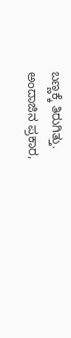ಬಣ್ಣಕ್ಕೆ ತಿರುಗಿತ್ತು.
ಅಂದಾಜಿನ ಪ್ರಕಾರ,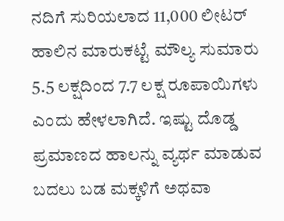ನದಿಗೆ ಸುರಿಯಲಾದ 11,000 ಲೀಟರ್ ಹಾಲಿನ ಮಾರುಕಟ್ಟೆ ಮೌಲ್ಯ ಸುಮಾರು 5.5 ಲಕ್ಷದಿಂದ 7.7 ಲಕ್ಷ ರೂಪಾಯಿಗಳು ಎಂದು ಹೇಳಲಾಗಿದೆ. ಇಷ್ಟು ದೊಡ್ಡ ಪ್ರಮಾಣದ ಹಾಲನ್ನು ವ್ಯರ್ಥ ಮಾಡುವ ಬದಲು ಬಡ ಮಕ್ಕಳಿಗೆ ಅಥವಾ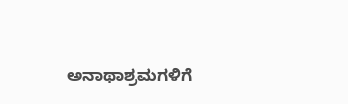ಅನಾಥಾಶ್ರಮಗಳಿಗೆ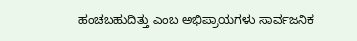ಹಂಚಬಹುದಿತ್ತು ಎಂಬ ಅಭಿಪ್ರಾಯಗಳು ಸಾರ್ವಜನಿಕ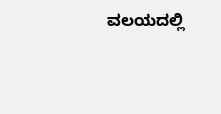ವಲಯದಲ್ಲಿ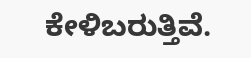ಕೇಳಿಬರುತ್ತಿವೆ.